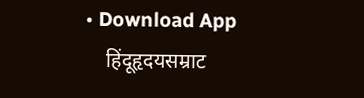• Download App
    हिंदूहृदयसम्राट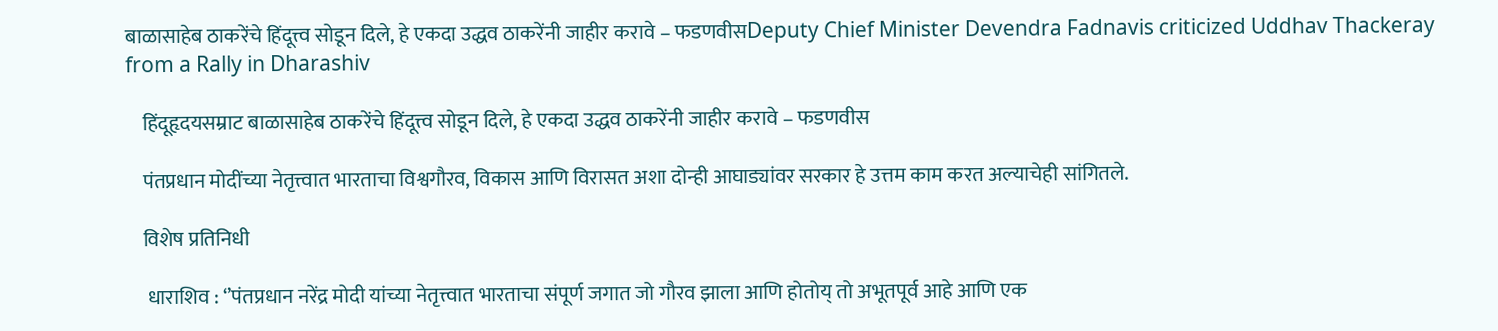बाळासाहेब ठाकरेंचे हिंदूत्त्व सोडून दिले, हे एकदा उद्धव ठाकरेंनी जाहीर करावे – फडणवीसDeputy Chief Minister Devendra Fadnavis criticized Uddhav Thackeray from a Rally in Dharashiv

    हिंदूहृदयसम्राट बाळासाहेब ठाकरेंचे हिंदूत्त्व सोडून दिले, हे एकदा उद्धव ठाकरेंनी जाहीर करावे – फडणवीस

    पंतप्रधान मोदींच्या नेतृत्त्वात भारताचा विश्वगौरव, विकास आणि विरासत अशा दोन्ही आघाड्यांवर सरकार हे उत्तम काम करत अल्याचेही सांगितले.

    विशेष प्रतिनिधी

     धाराशिव : ‘’पंतप्रधान नरेंद्र मोदी यांच्या नेतृत्त्वात भारताचा संपूर्ण जगात जो गौरव झाला आणि होतोय् तो अभूतपूर्व आहे आणि एक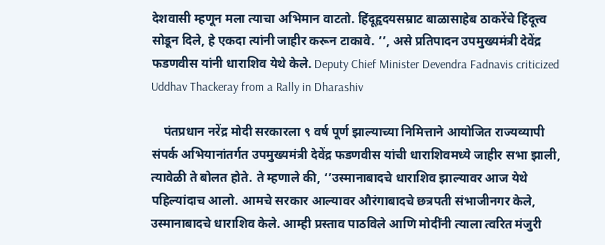देशवासी म्हणून मला त्याचा अभिमान वाटतो. हिंदूहृदयसम्राट बाळासाहेब ठाकरेंचे हिंदूत्त्व सोडून दिले, हे एकदा त्यांनी जाहीर करून टाकावे. ’’, असे प्रतिपादन उपमुख्यमंत्री देवेंद्र फडणवीस यांनी धाराशिव येथे केले. Deputy Chief Minister Devendra Fadnavis criticized Uddhav Thackeray from a Rally in Dharashiv

    पंतप्रधान नरेंद्र मोदी सरकारला ९ वर्ष पूर्ण झाल्याच्या निमित्ताने आयोजित राज्यव्यापी संपर्क अभियानांतर्गत उपमुख्यमंत्री देवेंद्र फडणवीस यांची धाराशिवमध्ये जाहीर सभा झाली, त्यावेळी ते बोलत होते. ते म्हणाले की, ‘’उस्मानाबादचे धाराशिव झाल्यावर आज येथे पहिल्यांदाच आलो. आमचे सरकार आल्यावर औरंगाबादचे छत्रपती संभाजीनगर केले, उस्मानाबादचे धाराशिव केले. आम्ही प्रस्ताव पाठविले आणि मोदींनी त्याला त्वरित मंजुरी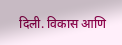दिली. विकास आणि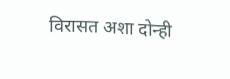विरासत अशा दोन्ही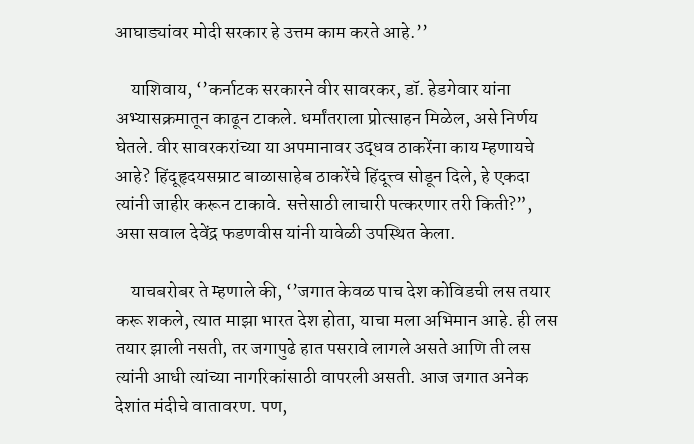आघाड्यांवर मोदी सरकार हे उत्तम काम करते आहे.’’

    याशिवाय, ‘’कर्नाटक सरकारने वीर सावरकर, डॉ. हेडगेवार यांना अभ्यासक्रमातून काढून टाकले. धर्मांतराला प्रोत्साहन मिळेल, असे निर्णय घेतले. वीर सावरकरांच्या या अपमानावर उद्धव ठाकरेंना काय म्हणायचे आहे? हिंदूहृदयसम्राट बाळासाहेब ठाकरेंचे हिंदूत्त्व सोडून दिले, हे एकदा त्यांनी जाहीर करून टाकावे. सत्तेसाठी लाचारी पत्करणार तरी किती?”, असा सवाल देवेंद्र फडणवीस यांनी यावेळी उपस्थित केला.

    याचबरोबर ते म्हणाले की, ‘’जगात केवळ पाच देश कोविडची लस तयार करू शकले, त्यात माझा भारत देश होता, याचा मला अभिमान आहे. ही लस तयार झाली नसती, तर जगापुढे हात पसरावे लागले असते आणि ती लस त्यांनी आधी त्यांच्या नागरिकांसाठी वापरली असती. आज जगात अनेक देशांत मंदीचे वातावरण. पण,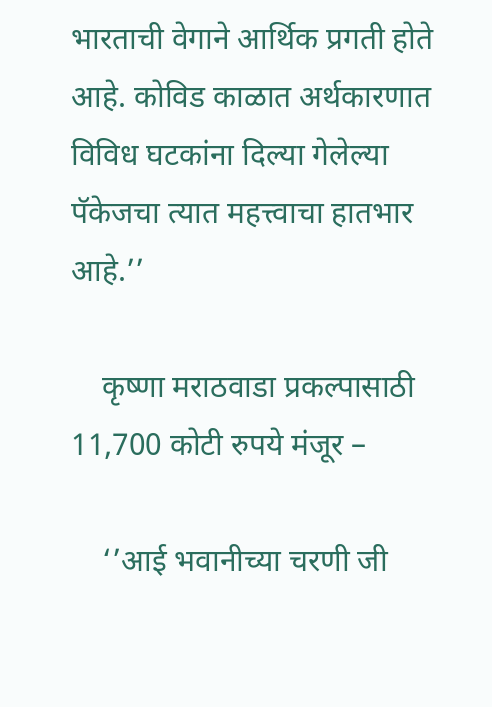भारताची वेगाने आर्थिक प्रगती होते आहे. कोविड काळात अर्थकारणात विविध घटकांना दिल्या गेलेल्या पॅकेजचा त्यात महत्त्वाचा हातभार आहे.’’

    कृष्णा मराठवाडा प्रकल्पासाठी 11,700 कोटी रुपये मंजूर –

    ‘’आई भवानीच्या चरणी जी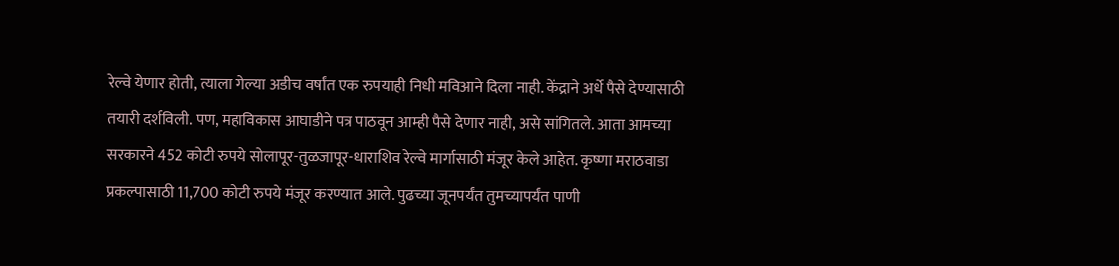रेल्वे येणार होती, त्याला गेल्या अडीच वर्षांत एक रुपयाही निधी मविआने दिला नाही. केंद्राने अर्धे पैसे देण्यासाठी तयारी दर्शविली. पण, महाविकास आघाडीने पत्र पाठवून आम्ही पैसे देणार नाही, असे सांगितले. आता आमच्या सरकारने 452 कोटी रुपये सोलापूर-तुळजापूर-धाराशिव रेल्वे मार्गासाठी मंजूर केले आहेत. कृष्णा मराठवाडा प्रकल्पासाठी 11,700 कोटी रुपये मंजूर करण्यात आले. पुढच्या जूनपर्यंत तुमच्यापर्यंत पाणी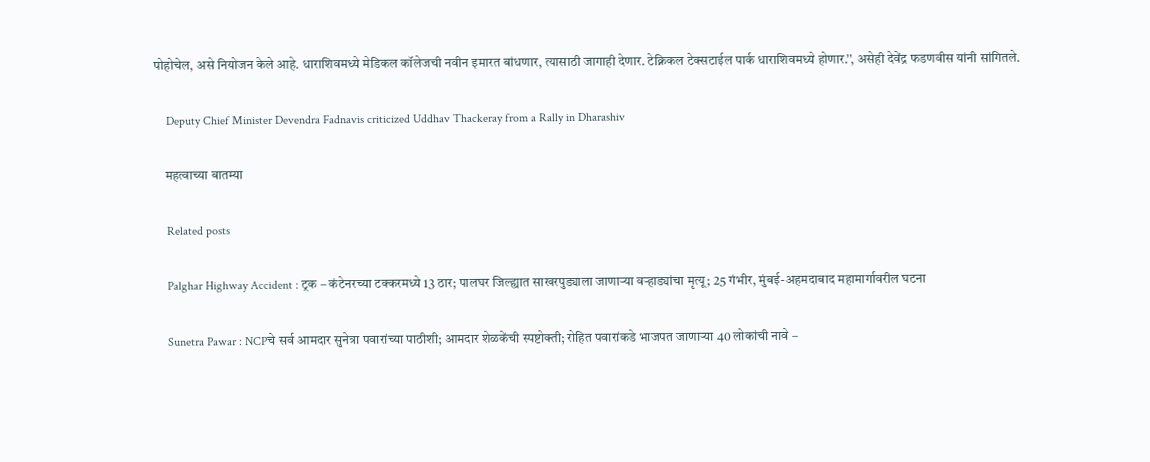पोहोचेल, असे नियोजन केले आहे. धाराशिवमध्ये मेडिकल कॉलेजची नवीन इमारत बांधणार, त्यासाठी जागाही देणार. टेक्निकल टेक्सटाईल पार्क धाराशिवमध्ये होणार.’’, असेही देवेंद्र फडणवीस यांनी सांगितले.

    Deputy Chief Minister Devendra Fadnavis criticized Uddhav Thackeray from a Rally in Dharashiv

    महत्वाच्या बातम्या

    Related posts

    Palghar Highway Accident : ट्रक – कंटेनरच्या टक्करमध्ये 13 ठार; पालघर जिल्ह्यात साखरपुड्याला जाणाऱ्या वऱ्हाड्यांचा मृत्यू; 25 गंभीर, मुंबई-अहमदाबाद महामार्गावरील घटना

    Sunetra Pawar : NCPचे सर्व आमदार सुनेत्रा पवारांच्या पाठीशी; आमदार शेळकेंची स्पष्टोक्ती; रोहित पवारांकडे भाजपत जाणाऱ्या 40 लोकांची नावे –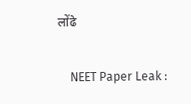लोंढे

    NEET Paper Leak :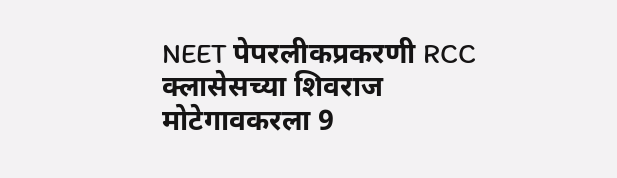NEET पेपरलीकप्रकरणी RCC क्लासेसच्या शिवराज मोटेगावकरला 9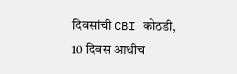दिवसांची CBI कोठडी, 10 दिवस आधीच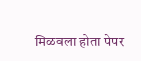मिळवला होता पेपर